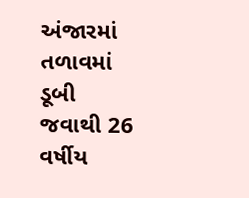અંજારમાં તળાવમાં ડૂબી જવાથી 26 વર્ષીય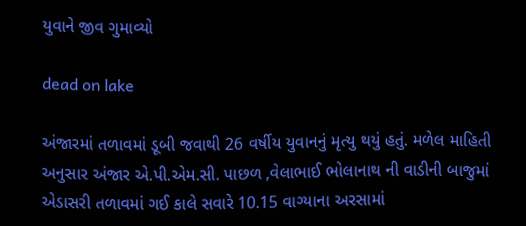યુવાને જીવ ગુમાવ્યો

dead on lake

અંજારમાં તળાવમાં ડૂબી જવાથી 26 વર્ષીય યુવાનનું મૃત્યુ થયું હતું. મળેલ માહિતી અનુસાર અંજાર એ.પી.એમ.સી. પાછળ ,વેલાભાઈ ભોલાનાથ ની વાડીની બાજુમાં એડાસરી તળાવમાં ગઈ કાલે સવારે 10.15 વાગ્યાના અરસામાં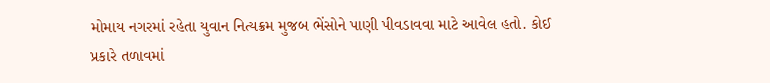મોમાય નગરમાં રહેતા યુવાન નિત્યક્રમ મુજબ ભેંસોને પાણી પીવડાવવા માટે આવેલ હતો. કોઈ પ્રકારે તળાવમાં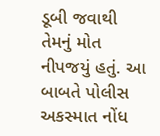ડૂબી જવાથી તેમનું મોત નીપજયું હતું. આ બાબતે પોલીસ અકસ્માત નોંધ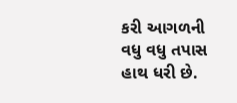કરી આગળની વધુ વધુ તપાસ હાથ ધરી છે.